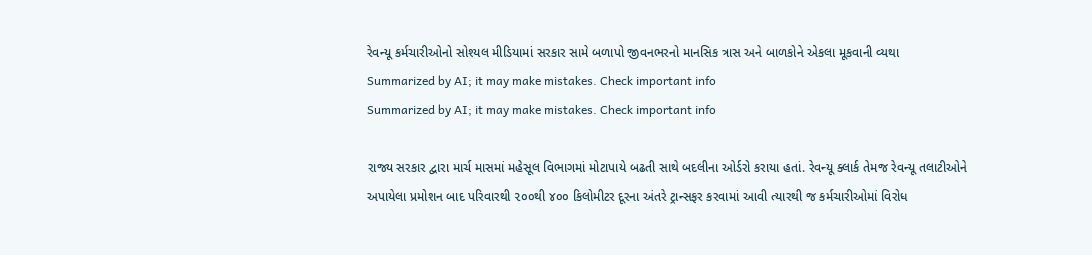રેવન્યૂ કર્મચારીઓનો સોશ્યલ મીડિયામાં સરકાર સામે બળાપો જીવનભરનો માનસિક ત્રાસ અને બાળકોને એકલા મૂકવાની વ્યથા
Summarized by AI; it may make mistakes. Check important info
Summarized by AI; it may make mistakes. Check important info

રાજ્ય સરકાર દ્વારા માર્ચ માસમાં મહેસૂલ વિભાગમાં મોટાપાયે બઢતી સાથે બદલીના ઓર્ડરો કરાયા હતાં. રેવન્યૂ ક્લાર્ક તેમજ રેવન્યૂ તલાટીઓને અપાયેલા પ્રમોશન બાદ પરિવારથી ૨૦૦થી ૪૦૦ કિલોમીટર દૂરના અંતરે ટ્રાન્સફર કરવામાં આવી ત્યારથી જ કર્મચારીઓમાં વિરોધ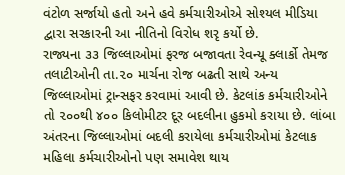વંટોળ સર્જાયો હતો અને હવે કર્મચારીઓએ સોશ્યલ મીડિયા દ્વારા સરકારની આ નીતિનો વિરોધ શરૃ કર્યો છે.
રાજ્યના ૩૩ જિલ્લાઓમાં ફરજ બજાવતા રેવન્યૂ ક્લાર્કો તેમજ તલાટીઓની તા.૨૦ માર્ચના રોજ બઢતી સાથે અન્ય જિલ્લાઓમાં ટ્રાન્સફર કરવામાં આવી છે. કેટલાંક કર્મચારીઓને તો ૨૦૦થી ૪૦૦ કિલોમીટર દૂર બદલીના હુકમો કરાયા છે. લાંબા અંતરના જિલ્લાઓમાં બદલી કરાયેલા કર્મચારીઓમાં કેટલાક મહિલા કર્મચારીઓનો પણ સમાવેશ થાય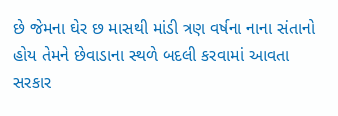છે જેમના ઘેર છ માસથી માંડી ત્રણ વર્ષના નાના સંતાનો હોય તેમને છેવાડાના સ્થળે બદલી કરવામાં આવતા સરકાર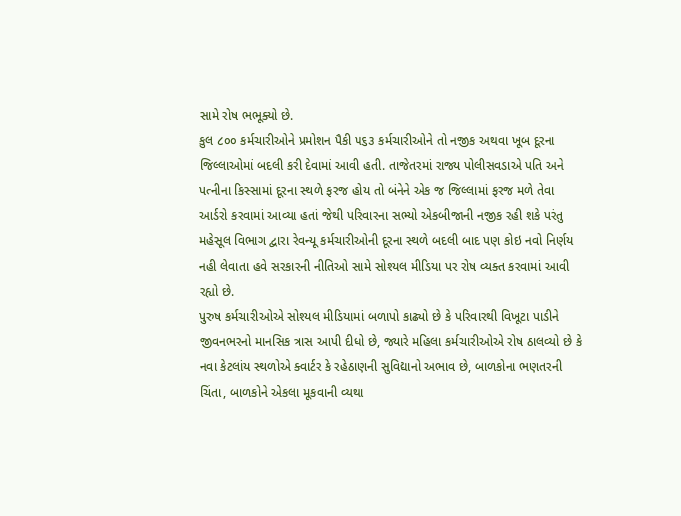સામે રોષ ભભૂક્યો છે.
કુલ ૮૦૦ કર્મચારીઓને પ્રમોશન પૈકી ૫૬૩ કર્મચારીઓને તો નજીક અથવા ખૂબ દૂરના જિલ્લાઓમાં બદલી કરી દેવામાં આવી હતી. તાજેતરમાં રાજ્ય પોલીસવડાએ પતિ અને પત્નીના કિસ્સામાં દૂરના સ્થળે ફરજ હોય તો બંનેને એક જ જિલ્લામાં ફરજ મળે તેવા આર્ડરો કરવામાં આવ્યા હતાં જેથી પરિવારના સભ્યો એકબીજાની નજીક રહી શકે પરંતુ મહેસૂલ વિભાગ દ્વારા રેવન્યૂ કર્મચારીઓની દૂરના સ્થળે બદલી બાદ પણ કોઇ નવો નિર્ણય નહી લેવાતા હવે સરકારની નીતિઓ સામે સોશ્યલ મીડિયા પર રોષ વ્યક્ત કરવામાં આવી રહ્યો છે.
પુરુષ કર્મચારીઓએ સોશ્યલ મીડિયામાં બળાપો કાઢ્યો છે કે પરિવારથી વિખૂટા પાડીને જીવનભરનો માનસિક ત્રાસ આપી દીધો છે, જ્યારે મહિલા કર્મચારીઓએ રોષ ઠાલવ્યો છે કે નવા કેટલાંય સ્થળોએ ક્વાર્ટર કે રહેઠાણની સુવિદ્યાનો અભાવ છે, બાળકોના ભણતરની ચિંતા, બાળકોને એકલા મૂકવાની વ્યથા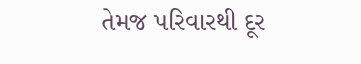તેમજ પરિવારથી દૂર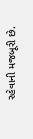રહેવાની મજબૂરી છે.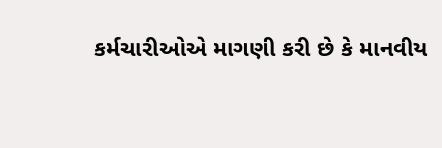કર્મચારીઓએ માગણી કરી છે કે માનવીય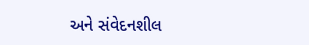અને સંવેદનશીલ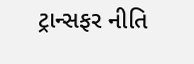ટ્રાન્સફર નીતિ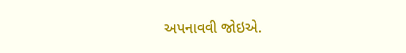અપનાવવી જોઇએ.